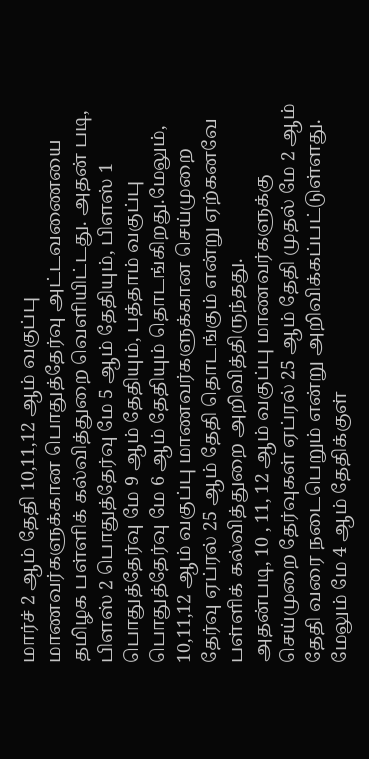மார்ச் 2 ஆம் தேதி 10,11,12 ஆம் வகுப்பு மாணவர்களுக்கான பொதுத்தேர்வு அட்டவணையை தமிழக பள்ளிக் கல்வித்துறை வெளியிட்டது. அதன் படி, பிளஸ் 2 பொதுத்தேர்வு மே 5 ஆம் தேதியும், பிளஸ் 1 பொதுத்தேர்வு மே 9 ஆம் தேதியும், பத்தாம் வகுப்பு பொதுத்தேர்வு மே 6 ஆம் தேதியும் தொடங்கிறது.மேலும், 10,11,12 ஆம் வகுப்பு மாணவர்களுக்கான செய்முறை தேர்வு ஏப்ரல் 25 ஆம் தேதி தொடங்கும் என்று ஏற்கனவே பள்ளிக் கல்வித்துறை அறிவித்திருந்தது.
அதன்படி, 10 , 11, 12 ஆம் வகுப்பு மாணவர்களுக்கு செய்முறை தேர்வுகள் ஏப்ரல் 25 ஆம் தேதி முதல் மே 2 ஆம் தேதி வரை நடைபெறும் என்று அறிவிக்கப்பட்டுள்ளது. மேலும் மே 4 ஆம் தேதிக்குள்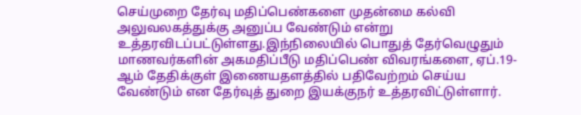செய்முறை தேர்வு மதிப்பெண்களை முதன்மை கல்வி அலுவலகத்துக்கு அனுப்ப வேண்டும் என்று உத்தரவிடப்பட்டுள்ளது.இந்நிலையில் பொதுத் தேர்வெழுதும் மாணவர்களின் அகமதிப்பீடு மதிப்பெண் விவரங்களை, ஏப்.19-ஆம் தேதிக்குள் இணையதளத்தில் பதிவேற்றம் செய்ய வேண்டும் என தேர்வுத் துறை இயக்குநர் உத்தரவிட்டுள்ளார்.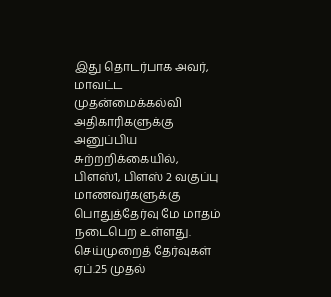இது தொடர்பாக அவர், மாவட்ட முதன்மைக்கல்வி அதிகாரிகளுக்கு அனுப்பிய சுற்றறிக்கையில், பிளஸ்1, பிளஸ் 2 வகுப்பு மாணவர்களுக்கு பொதுத்தேர்வு மே மாதம் நடைபெற உள்ளது. செய்முறைத் தேர்வுகள்
ஏப்.25 முதல்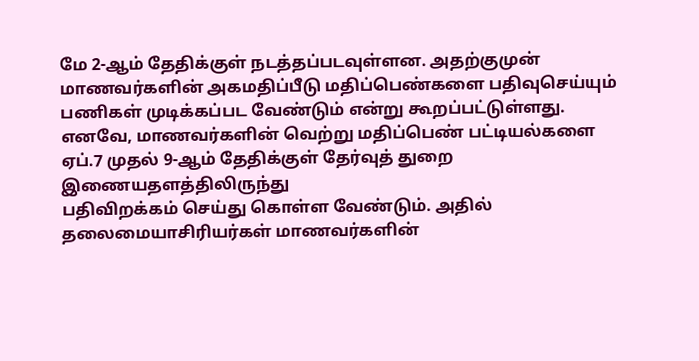மே 2-ஆம் தேதிக்குள் நடத்தப்படவுள்ளன. அதற்குமுன் மாணவர்களின் அகமதிப்பீடு மதிப்பெண்களை பதிவுசெய்யும் பணிகள் முடிக்கப்பட வேண்டும் என்று கூறப்பட்டுள்ளது.
எனவே, மாணவர்களின் வெற்று மதிப்பெண் பட்டியல்களை ஏப்.7 முதல் 9-ஆம் தேதிக்குள் தேர்வுத் துறை இணையதளத்திலிருந்து
பதிவிறக்கம் செய்து கொள்ள வேண்டும். அதில் தலைமையாசிரியர்கள் மாணவர்களின்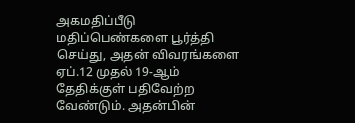அகமதிப்பீடு மதிப்பெண்களை பூர்த்தி செய்து, அதன் விவரங்களை ஏப்.12 முதல் 19-ஆம் தேதிக்குள் பதிவேற்ற வேண்டும். அதன்பின்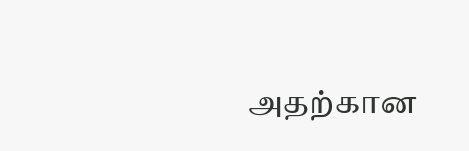அதற்கான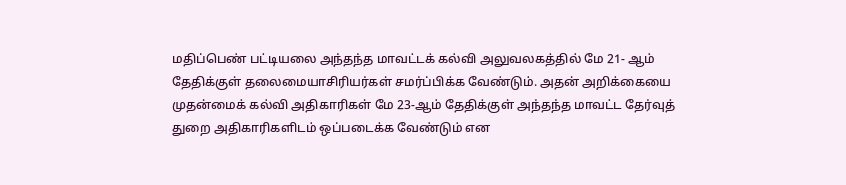மதிப்பெண் பட்டியலை அந்தந்த மாவட்டக் கல்வி அலுவலகத்தில் மே 21- ஆம் தேதிக்குள் தலைமையாசிரியர்கள் சமர்ப்பிக்க வேண்டும். அதன் அறிக்கையை முதன்மைக் கல்வி அதிகாரிகள் மே 23-ஆம் தேதிக்குள் அந்தந்த மாவட்ட தேர்வுத் துறை அதிகாரிகளிடம் ஒப்படைக்க வேண்டும் என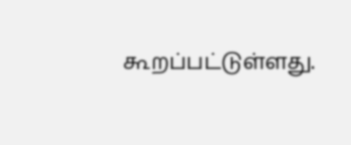கூறப்பட்டுள்ளது.